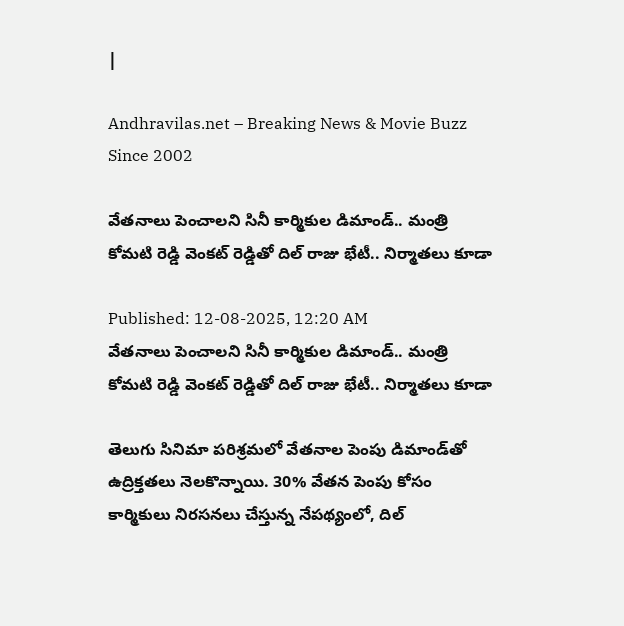|

Andhravilas.net – Breaking News & Movie Buzz Since 2002

వేతనాలు పెంచాలని సినీ కార్మికుల డిమాండ్.. మంత్రి కోమటి రెడ్డి వెంకట్ రెడ్డితో దిల్ రాజు భేటీ.. నిర్మాతలు కూడా

Published: 12-08-2025, 12:20 AM
వేతనాలు పెంచాలని సినీ కార్మికుల డిమాండ్.. మంత్రి కోమటి రెడ్డి వెంకట్ రెడ్డితో దిల్ రాజు భేటీ.. నిర్మాతలు కూడా

తెలుగు సినిమా పరిశ్రమలో వేతనాల పెంపు డిమాండ్‌తో ఉద్రిక్తతలు నెలకొన్నాయి. 30% వేతన పెంపు కోసం కార్మికులు నిరసనలు చేస్తున్న నేపథ్యంలో, దిల్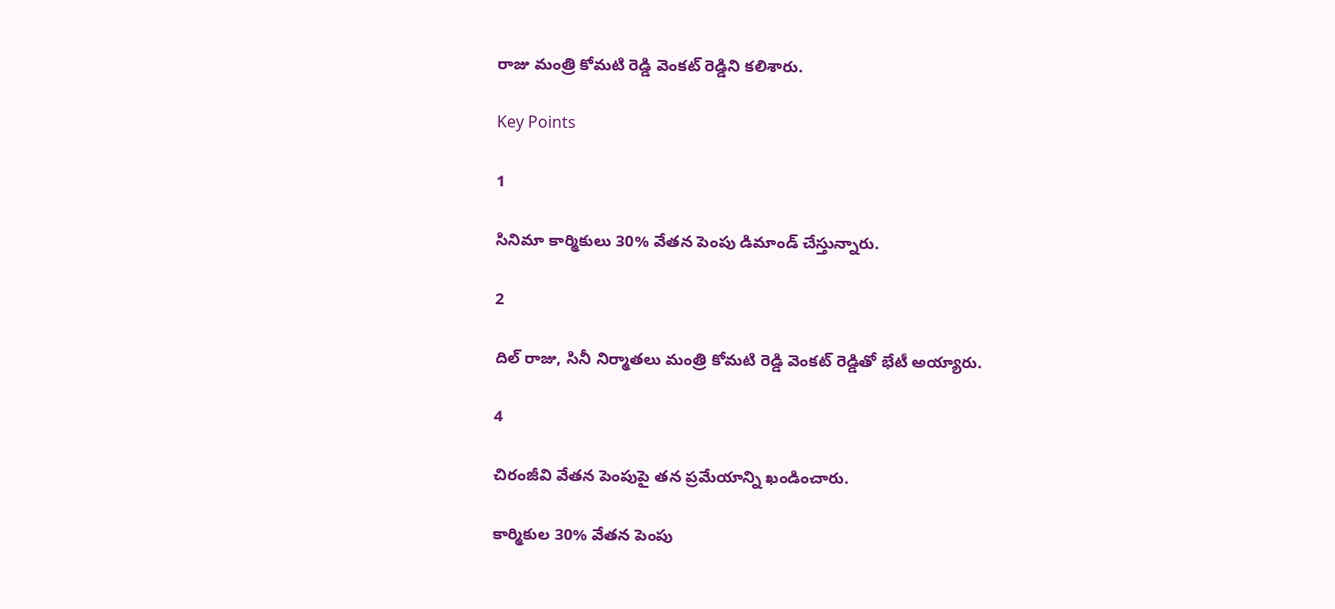రాజు మంత్రి కోమటి రెడ్డి వెంకట్ రెడ్డిని కలిశారు.

Key Points

1

సినిమా కార్మికులు 30% వేతన పెంపు డిమాండ్ చేస్తున్నారు.

2

దిల్ రాజు, సినీ నిర్మాతలు మంత్రి కోమటి రెడ్డి వెంకట్ రెడ్డితో భేటీ అయ్యారు.

4

చిరంజీవి వేతన పెంపుపై తన ప్రమేయాన్ని ఖండించారు.

కార్మికుల 30% వేతన పెంపు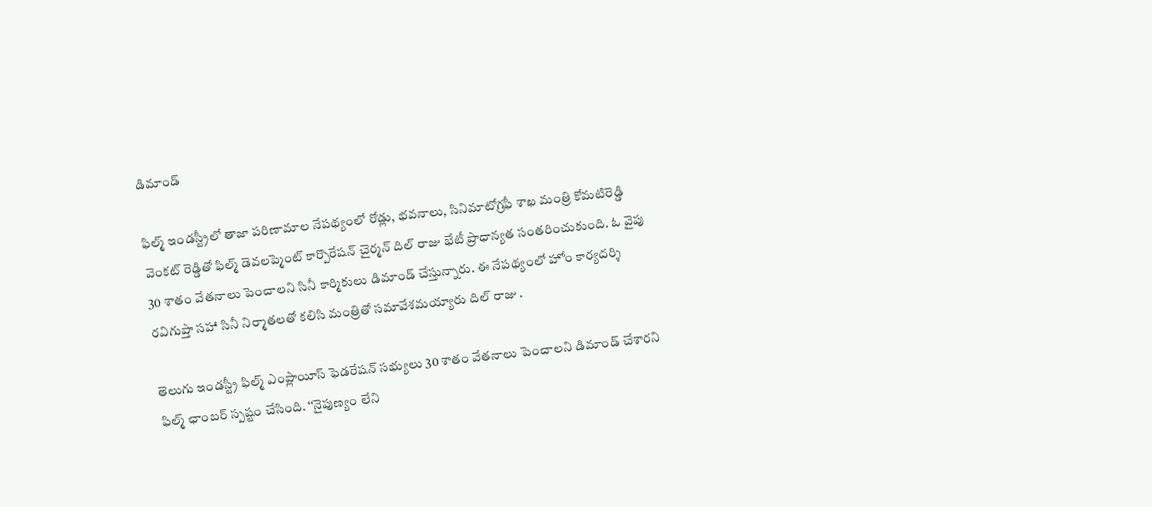డిమాండ్

ఫిల్మ్ ఇండస్ట్రీలో తాజా పరిణామాల నేపథ్యంలో రోడ్లు, భవనాలు, సినిమాటోగ్రఫీ శాఖ మంత్రి కోమటిరెడ్డి వెంకట్ రెడ్డితో ఫిల్మ్ డెవలప్మెంట్ కార్పొరేషన్ చైర్మన్ దిల్ రాజు భేటీ ప్రాధాన్యత సంతరించుకుంది. ఓ వైపు 30 శాతం వేతనాలు పెంచాలని సినీ కార్మికులు డిమాండ్ చేస్తున్నారు. ఈ నేపథ్యంలో హోం కార్యదర్శి రవిగుప్తా సహా సినీ నిర్మాతలతో కలిసి మంత్రితో సమావేశమయ్యారు దిల్ రాజు .

తెలుగు ఇండస్ట్రీ ఫిల్మ్ ఎంప్లాయీస్ ఫెడరేషన్ సభ్యులు 30 శాతం వేతనాలు పెంచాలని డిమాండ్ చేశారని ఫిల్మ్ ఛాంబర్ స్పష్టం చేసింది. ‘‘నైపుణ్యం లేని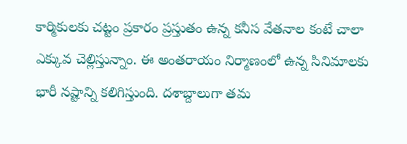కార్మికులకు చట్టం ప్రకారం ప్రస్తుతం ఉన్న కనీస వేతనాల కంటే చాలా ఎక్కువ చెల్లిస్తున్నాం. ఈ అంతరాయం నిర్మాణంలో ఉన్న సినిమాలకు భారీ నష్టాన్ని కలిగిస్తుంది. దశాబ్దాలుగా తమ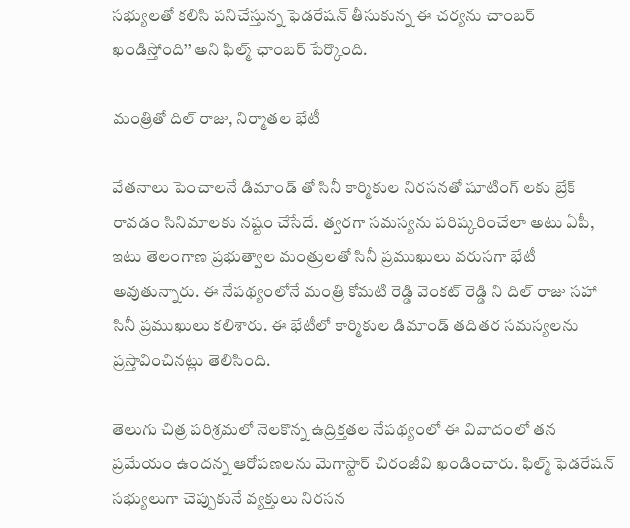సభ్యులతో కలిసి పనిచేస్తున్న ఫెడరేషన్ తీసుకున్న ఈ చర్యను చాంబర్ ఖండిస్తోంది’’ అని ఫిల్మ్ ఛాంబర్ పేర్కొంది.

మంత్రితో దిల్ రాజు, నిర్మాతల భేటీ

వేతనాలు పెంచాలనే డిమాండ్ తో సినీ కార్మికుల నిరసనతో షూటింగ్ లకు బ్రేక్ రావడం సినిమాలకు నష్టం చేసేదే. త్వరగా సమస్యను పరిష్కరించేలా అటు ఏపీ, ఇటు తెలంగాణ ప్రభుత్వాల మంత్రులతో సినీ ప్రముఖులు వరుసగా భేటీ అవుతున్నారు. ఈ నేపథ్యంలోనే మంత్రి కోమటి రెడ్డి వెంకట్ రెడ్డి ని దిల్ రాజు సహా సినీ ప్రముఖులు కలిశారు. ఈ భేటీలో కార్మికుల డిమాండ్ తదితర సమస్యలను ప్రస్తావించినట్లు తెలిసింది.

తెలుగు చిత్ర పరిశ్రమలో నెలకొన్న ఉద్రిక్తతల నేపథ్యంలో ఈ వివాదంలో తన ప్రమేయం ఉందన్న ఆరోపణలను మెగాస్టార్ చిరంజీవి ఖండించారు. ఫిల్మ్ ఫెడరేషన్ సభ్యులుగా చెప్పుకునే వ్యక్తులు నిరసన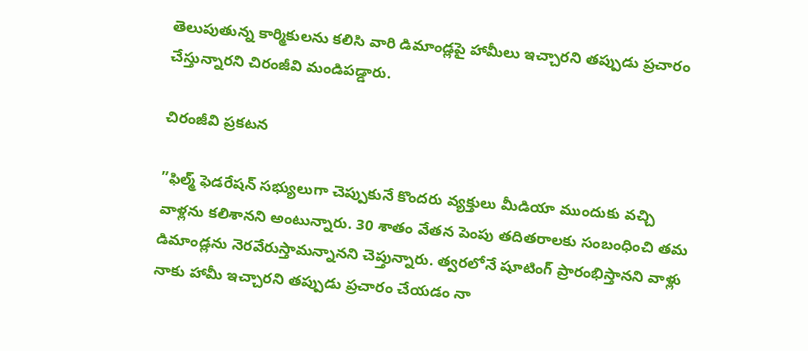తెలుపుతున్న కార్మికులను కలిసి వారి డిమాండ్లపై హామీలు ఇచ్చారని తప్పుడు ప్రచారం చేస్తున్నారని చిరంజీవి మండిపడ్డారు.

చిరంజీవి ప్రకటన

”ఫిల్మ్ ఫెడరేషన్ సభ్యులుగా చెప్పుకునే కొందరు వ్యక్తులు మీడియా ముందుకు వచ్చి వాళ్లను కలిశానని అంటున్నారు. 30 శాతం వేతన పెంపు తదితరాలకు సంబంధించి తమ డిమాండ్లను నెరవేరుస్తామన్నానని చెప్తున్నారు. త్వరలోనే షూటింగ్ ప్రారంభిస్తానని వాళ్లు నాకు హామీ ఇచ్చారని తప్పుడు ప్రచారం చేయడం నా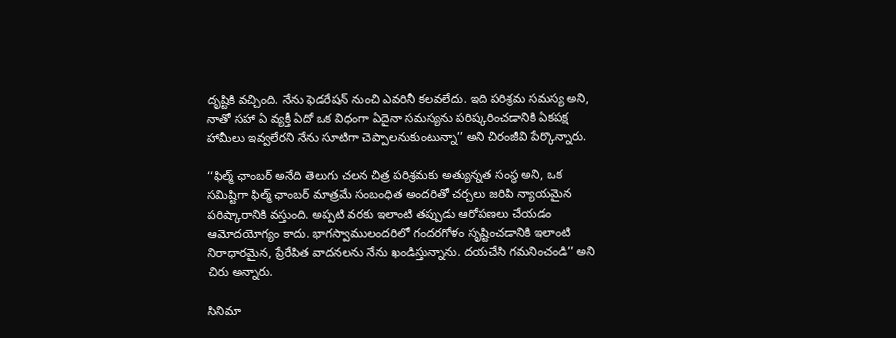దృష్టికి వచ్చింది. నేను ఫెడరేషన్ నుంచి ఎవరినీ కలవలేదు. ఇది పరిశ్రమ సమస్య అని, నాతో సహా ఏ వ్యక్తీ ఏదో ఒక విధంగా ఏదైనా సమస్యను పరిష్కరించడానికి ఏకపక్ష హామీలు ఇవ్వలేరని నేను సూటిగా చెప్పాలనుకుంటున్నా’’ అని చిరంజీవి పేర్కొన్నారు.

‘‘ఫిల్మ్ ఛాంబర్ అనేది తెలుగు చలన చిత్ర పరిశ్రమకు అత్యున్నత సంస్థ అని, ఒక సమిష్టిగా ఫిల్మ్ ఛాంబర్ మాత్రమే సంబంధిత అందరితో చర్చలు జరిపి న్యాయమైన పరిష్కారానికి వస్తుంది. అప్పటి వరకు ఇలాంటి తప్పుడు ఆరోపణలు చేయడం ఆమోదయోగ్యం కాదు. భాగస్వాములందరిలో గందరగోళం సృష్టించడానికి ఇలాంటి నిరాధారమైన, ప్రేరేపిత వాదనలను నేను ఖండిస్తున్నాను. దయచేసి గమనించండి’’ అని చిరు అన్నారు.

సినిమా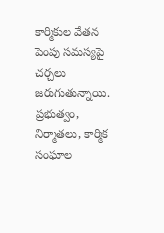కార్మికుల వేతన పెంపు సమస్యపై చర్చలు జరుగుతున్నాయి. ప్రభుత్వం, నిర్మాతలు, కార్మిక సంఘాల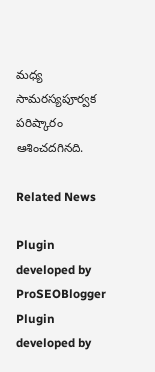మధ్య సామరస్యపూర్వక పరిష్కారం ఆశించదగినది.

Related News

Plugin developed by ProSEOBlogger
Plugin developed by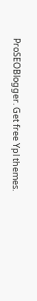ProSEOBlogger. Get free Ypl themes.